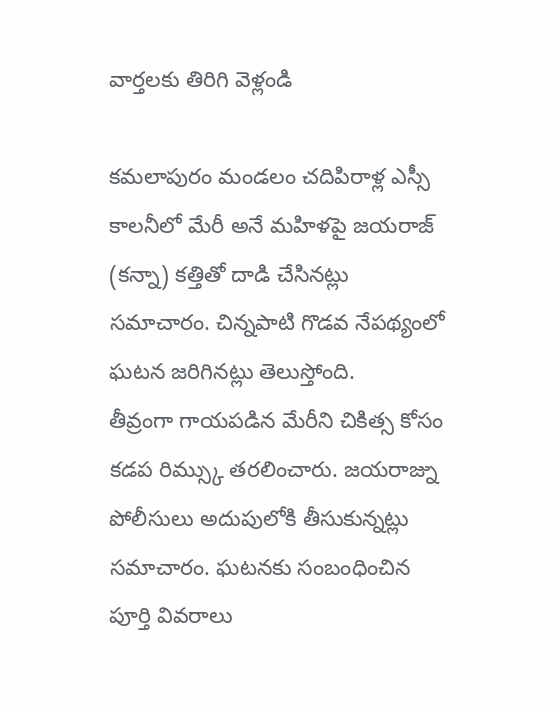వార్తలకు తిరిగి వెళ్లండి

కమలాపురం మండలం చదిపిరాళ్ల ఎస్సీ కాలనీలో మేరీ అనే మహిళపై జయరాజ్ (కన్నా) కత్తితో దాడి చేసినట్లు సమాచారం. చిన్నపాటి గొడవ నేపథ్యంలో ఘటన జరిగినట్లు తెలుస్తోంది.
తీవ్రంగా గాయపడిన మేరీని చికిత్స కోసం కడప రిమ్స్కు తరలించారు. జయరాజ్ను పోలీసులు అదుపులోకి తీసుకున్నట్లు సమాచారం. ఘటనకు సంబంధించిన పూర్తి వివరాలు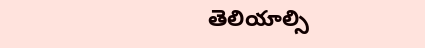తెలియాల్సి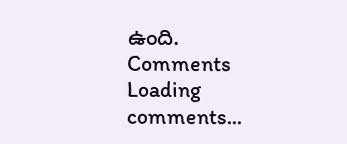ఉంది.
Comments
Loading comments...